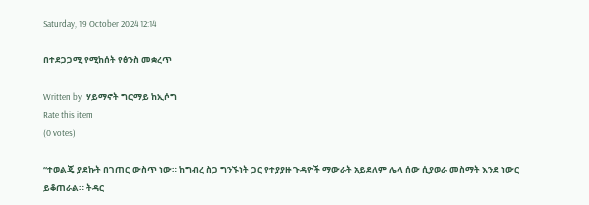Saturday, 19 October 2024 12:14

በተደጋጋሚ የሚከሰት የፅንስ መቋረጥ

Written by  ሃይማኖት ግርማይ ከኢሶግ
Rate this item
(0 votes)

“ተወልጄ ያደኩት በገጠር ውስጥ ነው። ከግብረ ስጋ ግንኙነት ጋር የተያያዙ ጉዳዮች ማውራት አይደለም ሌላ ሰው ሲያወራ መስማት እንደ ነውር ይቆጠራል። ትዳር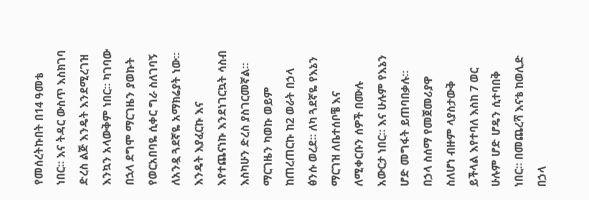የመሰረትኩበት በ14 ዓመቴ ነበር። እና ትዳር ውስጥ እስክገባ ድረስ ልጅ እንዴት እንደሚረገዝ እንኳን አላውቅም ነበር። ካገባው በኋላ ደግሞ ማርገዜን ያወኩት የወርአበባዬ ሲቀር ግራ ስለገባኝ ለአንዷ ጓደኛዬ አማክሬያት ነው። እንዴት እያፈርኩ እና እየተጨናነኩ እንደነገርኳት ሳስብ እስካሁን ድረስ ያስገርመኛል። ማርገዜን ካወኩ ወይም ከጠረጠርኩ ከ2 ወራት በኃላ ፅንሱ ወረደ። ለካ ጓደኛዬ የእኔን ማርገዝ ለቤተሰቦቼ እና ለሚቀርቡን ሰዎች በሙሉ አውርታ ነበር። እና ሁሉም የእኔን ሆድ መግፋት ይጠባበቃሉ። በኃላ ስሰማ የመጀመሪያዋ ስለሆነ ብዙም ላያስታውቅ ይችላል እየተባለ እስከ 7 ወር ሁሉም ሆድ ሆዴን ሲተባበቅ ነበር። በመጨረሻ እናቴ ከወሊድ በኃላ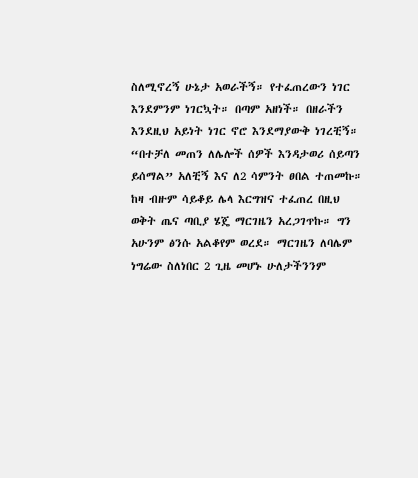ስለሚኖረኝ ሁኔታ አወራችኝ። የተፈጠረውን ነገር እንደምንም ነገርኳት። በጣም አዘነች። በዘራችን እንደዚህ አይነት ነገር ኖሮ እንደማያውቅ ነገረቺኝ። “በተቻለ መጠን ለሌሎች ሰዎች እንዳታወሪ ሰይጣን ይሰማል” አለቺኝ እና ለ2 ሳምንት ፀበል ተጠመኩ። ከዛ ብዙም ሳይቆይ ሌላ እርግዝና ተፈጠረ በዚህ ወቅት ጤና ጣቢያ ሄጄ ማርገዜን አረጋገጥኩ። ግን አሁንም ፅንሱ አልቆየም ወረደ። ማርገዜን ለባሌም ነግሬው ስለነበር 2 ጊዜ መሆኑ ሁለታችንንም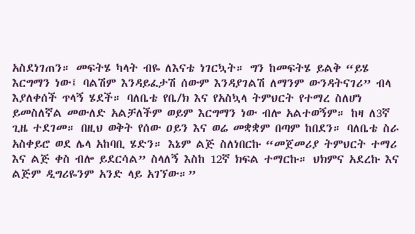አስደነገጠን። መፍትሄ ካላት ብዬ ለእናቴ ነገርኳት። ግን ከመፍትሄ ይልቅ “ይሄ እርግማን ነው፤ ባልሽም እንዳይፈታሽ ሰውም እንዳያገልሽ ለማንም ውንዳትናገሪ” ብላ እያለቀሰች ጥላኝ ሄደች። ባለቤቴ የቤ/ክ እና የአስኳላ ትምህርት የተማረ ስለሆነ ይመስለኛል መውለድ አልቻለችም ወይም እርግማን ነው ብሎ አልተወኝም። ከዛ ለ3ኛ ጊዜ ተደገመ። በዚህ ወቅት የሰው ዐይን እና ወሬ መቋቋም በጣም ከበደን። ባለቤቴ ስራ አስቀይሮ ወደ ሌላ አከባቢ ሄድን። እኔም ልጅ ስለነበርኩ “መጀመሪያ ትምህርት ተማሪ እና ልጅ ቀስ ብሎ ይደርሳል” ስላለኝ እስከ 12ኛ ክፍል ተማርኩ። ህክምና አደረኩ እና ልጅም ዲግሪዬንም አንድ ላይ አገኘው።”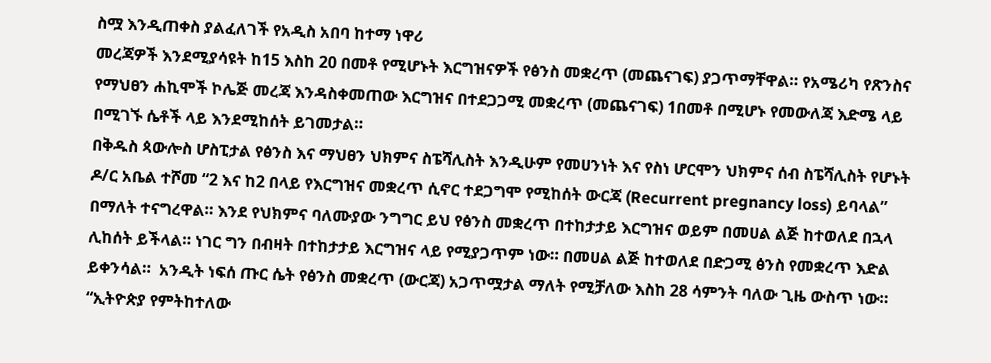ስሟ እንዲጠቀስ ያልፈለገች የአዲስ አበባ ከተማ ነዋሪ
መረጃዎች እንደሚያሳዩት ከ15 እስከ 20 በመቶ የሚሆኑት እርግዝናዎች የፅንስ መቋረጥ (መጨናገፍ) ያጋጥማቸዋል። የአሜሪካ የጽንስና የማህፀን ሐኪሞች ኮሌጅ መረጃ እንዳስቀመጠው እርግዝና በተደጋጋሚ መቋረጥ (መጨናገፍ) 1በመቶ በሚሆኑ የመውለጃ እድሜ ላይ በሚገኙ ሴቶች ላይ እንደሚከሰት ይገመታል።
በቅዱስ ጳውሎስ ሆስፒታል የፅንስ እና ማህፀን ህክምና ስፔሻሊስት እንዲሁም የመሀንነት እና የስነ ሆርሞን ህክምና ሰብ ስፔሻሊስት የሆኑት ዶ/ር አቤል ተሾመ “2 እና ከ2 በላይ የእርግዝና መቋረጥ ሲኖር ተደጋግሞ የሚከሰት ውርጃ (Recurrent pregnancy loss) ይባላል” በማለት ተናግረዋል። እንደ የህክምና ባለሙያው ንግግር ይህ የፅንስ መቋረጥ በተከታታይ እርግዝና ወይም በመሀል ልጅ ከተወለደ በኋላ ሊከሰት ይችላል። ነገር ግን በብዛት በተከታታይ እርግዝና ላይ የሚያጋጥም ነው። በመሀል ልጅ ከተወለደ በድጋሚ ፅንስ የመቋረጥ እድል ይቀንሳል።  አንዲት ነፍሰ ጡር ሴት የፅንስ መቋረጥ (ውርጃ) አጋጥሟታል ማለት የሚቻለው እስከ 28 ሳምንት ባለው ጊዜ ውስጥ ነው። “ኢትዮጵያ የምትከተለው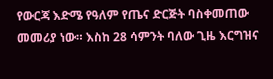የውርጃ እድሜ የዓለም የጤና ድርጅት ባስቀመጠው መመሪያ ነው። እስከ 28 ሳምንት ባለው ጊዜ እርግዝና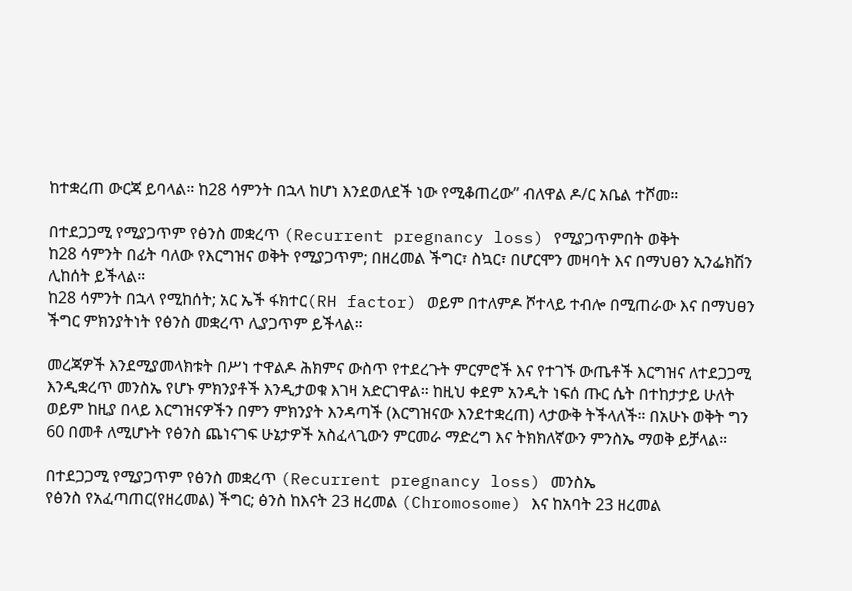ከተቋረጠ ውርጃ ይባላል። ከ28 ሳምንት በኋላ ከሆነ እንደወለደች ነው የሚቆጠረው” ብለዋል ዶ/ር አቤል ተሾመ።

በተደጋጋሚ የሚያጋጥም የፅንስ መቋረጥ (Recurrent pregnancy loss) የሚያጋጥምበት ወቅት
ከ28 ሳምንት በፊት ባለው የእርግዝና ወቅት የሚያጋጥም; በዘረመል ችግር፣ ስኳር፣ በሆርሞን መዛባት እና በማህፀን ኢንፌክሽን ሊከሰት ይችላል።
ከ28 ሳምንት በኋላ የሚከሰት; አር ኤች ፋክተር(RH factor) ወይም በተለምዶ ሾተላይ ተብሎ በሚጠራው እና በማህፀን ችግር ምክንያትነት የፅንስ መቋረጥ ሊያጋጥም ይችላል።

መረጃዎች እንደሚያመላክቱት በሥነ ተዋልዶ ሕክምና ውስጥ የተደረጉት ምርምሮች እና የተገኙ ውጤቶች እርግዝና ለተደጋጋሚ እንዲቋረጥ መንስኤ የሆኑ ምክንያቶች እንዲታወቁ እገዛ አድርገዋል። ከዚህ ቀደም አንዲት ነፍሰ ጡር ሴት በተከታታይ ሁለት ወይም ከዚያ በላይ እርግዝናዎችን በምን ምክንያት እንዳጣች (እርግዝናው እንደተቋረጠ) ላታውቅ ትችላለች። በአሁኑ ወቅት ግን 60 በመቶ ለሚሆኑት የፅንስ ጨነናገፍ ሁኔታዎች አስፈላጊውን ምርመራ ማድረግ እና ትክክለኛውን ምንስኤ ማወቅ ይቻላል።

በተደጋጋሚ የሚያጋጥም የፅንስ መቋረጥ (Recurrent pregnancy loss) መንስኤ
የፅንስ የአፈጣጠር(የዘረመል) ችግር; ፅንስ ከእናት 23 ዘረመል (Chromosome) እና ከአባት 23 ዘረመል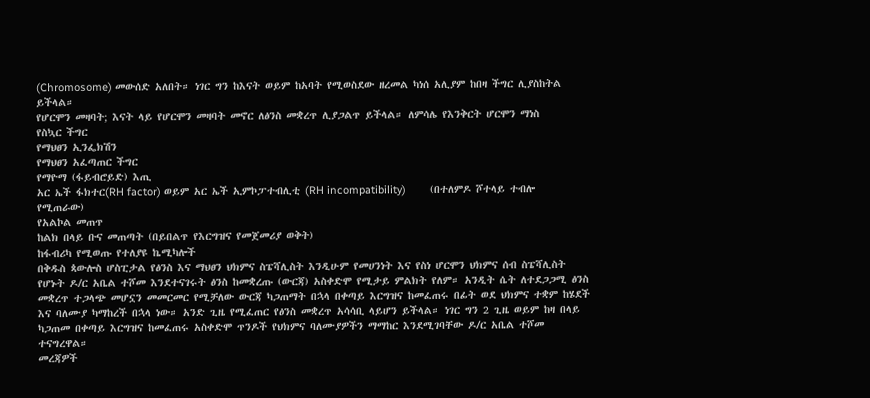(Chromosome) መውሰድ አለበት። ነገር ግን ከእናት ወይም ከአባት የሚወስደው ዘረመል ካነሰ አሊያም ከበዛ ችግር ሊያስከትል ይችላል።
የሆርሞን መዛባት; እናት ላይ የሆርሞን መዛባት መኖር ለፅንስ መቋረጥ ሊያጋልጥ ይችላል። ለምሳሌ የእንቅርት ሆርሞን ማነስ
የስኳር ችግር
የማህፀን ኢንፌክሽን
የማህፀን አፈጣጠር ችግር
የማዮማ (ፋይብሮይድ) እጢ
አር ኤች ፋክተር(RH factor) ወይም አር ኤች ኢምኮፓተብሊቲ (RH incompatibility)        (በተለምዶ ሾተላይ ተብሎ የሚጠራው)
የአልኮል መጠጥ
ከልክ በላይ ቡና መጠጣት (በይበልጥ የእርግዝና የመጀመሪያ ወቅት)
ከፋብሪካ የሚወጡ የተለያዩ ኬሚካሎች
በቅዱስ ጳውሎስ ሆስፒታል የፅንስ እና ማህፀን ህክምና ስፔሻሊስት እንዲሁም የመሀንነት እና የስነ ሆርሞን ህክምና ሰብ ስፔሻሊስት የሆኑት ዶ/ር አቤል ተሾመ እንደተናገሩት ፅንስ ከመቋረጡ (ውርጃ) አስቀድሞ የሚታይ ምልክት የለም። አንዲት ሴት ለተደጋጋሚ ፅንስ መቋረጥ ተጋላጭ መሆኗን መመርመር የሚቻለው ውርጃ ካጋጠማት በኋላ በቀጣይ እርግዝና ከመፈጠሩ በፊት ወደ ህክምና ተቋም ከሄደች እና ባለሙያ ካማከረች በኋላ ነው። አንድ ጊዜ የሚፈጠር የፅንስ መቋረጥ አሳሳቢ ላይሆን ይችላል። ነገር ግን 2 ጊዜ ወይም ከዛ በላይ ካጋጠመ በቀጣይ እርግዝና ከመፈጠሩ አስቀድሞ ጥንዶች የህክምና ባለሙያዎችን ማማከር እንደሚገባቸው ዶ/ር አቤል ተሾመ ተናግረዋል።
መረጃዎች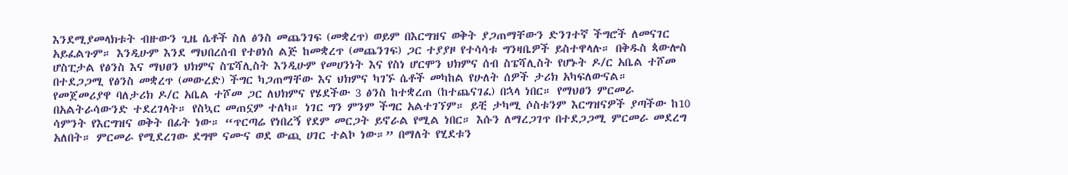እንደሚያመላክቱት ብዙውን ጊዜ ሴቶች ስለ ፅንስ መጨንገፍ (መቋረጥ) ወይም በእርግዝና ወቅት ያጋጠማቸውን ድንገተኛ ችግሮች ለመናገር አይፈልጉም። እንዲሁም እንደ ማህበረሰብ የተፀነሰ ልጅ ከመቋረጥ (መጨንገፍ) ጋር ተያያዞ የተሳሳቱ ግንዛቤዎች ይስተዋላሉ። በቅዱስ ጳውሎስ ሆስፒታል የፅንስ እና ማህፀን ህክምና ስፔሻሊስት እንዲሁም የመሀንነት እና የስነ ሆርሞን ህክምና ሰብ ስፔሻሊስት የሆኑት ዶ/ር አቤል ተሾመ በተደጋጋሚ የፅንስ መቋረጥ (መውረድ) ችግር ካጋጠማቸው እና ህክምና ካገኙ ሴቶች መካከል የሁለት ሰዎች ታሪክ አካፍለውናል።
የመጀመሪያዋ ባለታሪክ ዶ/ር አቤል ተሾመ ጋር ለህክምና የሄደችው 3 ፅንስ ከተቋረጠ (ከተጨናገፈ) በኋላ ነበር። የማህፀን ምርመራ በአልትራሳውንድ ተደረገላት። የስኳር መጠኗም ተለካ። ነገር ግን ምንም ችግር አልተገኘም። ይቺ ታካሚ ሶስቱንም እርግዝናዎች ያጣችው ከ10 ሳምንት የእርግዝና ወቅት በፊት ነው። “ጥርጣሬ የነበረኝ የደም መርጋት ይኖራል የሚል ነበር። እሱን ለማረጋገጥ በተደጋጋሚ ምርመራ መደረግ አለበት። ምርመራ የሚደረገው ደግሞ ናሙና ወደ ውጪ ሀገር ተልኮ ነው።” በማለት የሂደቱን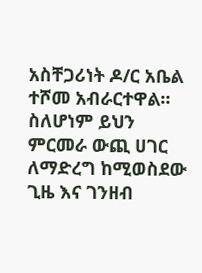አስቸጋሪነት ዶ/ር አቤል ተሾመ አብራርተዋል። ስለሆነም ይህን ምርመራ ውጪ ሀገር ለማድረግ ከሚወስደው ጊዜ እና ገንዘብ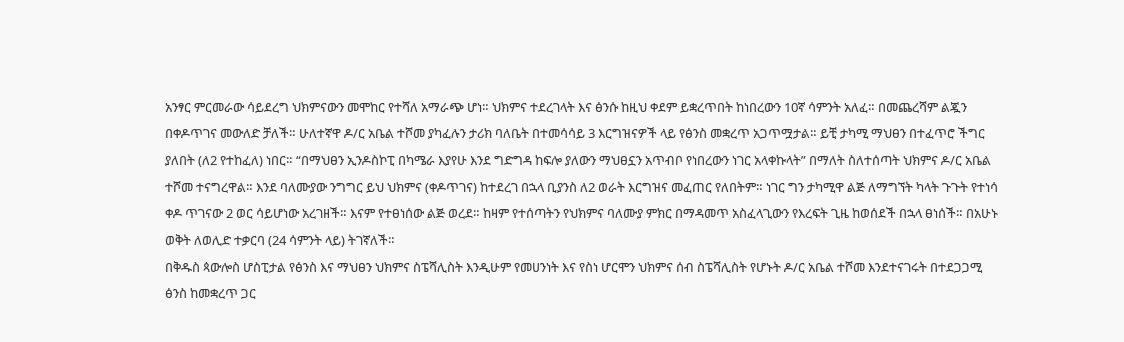አንፃር ምርመራው ሳይደረግ ህክምናውን መሞከር የተሻለ አማራጭ ሆነ። ህክምና ተደረገላት እና ፅንሱ ከዚህ ቀደም ይቋረጥበት ከነበረውን 10ኛ ሳምንት አለፈ። በመጨረሻም ልጇን በቀዶጥገና መውለድ ቻለች። ሁለተኛዋ ዶ/ር አቤል ተሾመ ያካፈሉን ታሪክ ባለቤት በተመሳሳይ 3 እርግዝናዎች ላይ የፅንስ መቋረጥ አጋጥሟታል። ይቺ ታካሚ ማህፀን በተፈጥሮ ችግር ያለበት (ለ2 የተከፈለ) ነበር። “በማህፀን ኢንዶስኮፒ በካሜራ እያየሁ እንደ ግድግዳ ከፍሎ ያለውን ማህፀኗን አጥብቦ የነበረውን ነገር አላቀኩላት” በማለት ስለተሰጣት ህክምና ዶ/ር አቤል ተሾመ ተናግረዋል። እንደ ባለሙያው ንግግር ይህ ህክምና (ቀዶጥገና) ከተደረገ በኋላ ቢያንስ ለ2 ወራት እርግዝና መፈጠር የለበትም። ነገር ግን ታካሚዋ ልጅ ለማግኘት ካላት ጉጉት የተነሳ ቀዶ ጥገናው 2 ወር ሳይሆነው አረገዘች። እናም የተፀነሰው ልጅ ወረደ። ከዛም የተሰጣትን የህክምና ባለሙያ ምክር በማዳመጥ አስፈላጊውን የእረፍት ጊዜ ከወሰደች በኋላ ፀነሰች። በአሁኑ ወቅት ለወሊድ ተቃርባ (24 ሳምንት ላይ) ትገኛለች።
በቅዱስ ጳውሎስ ሆስፒታል የፅንስ እና ማህፀን ህክምና ስፔሻሊስት እንዲሁም የመሀንነት እና የስነ ሆርሞን ህክምና ሰብ ስፔሻሊስት የሆኑት ዶ/ር አቤል ተሾመ እንደተናገሩት በተደጋጋሚ ፅንስ ከመቋረጥ ጋር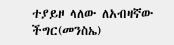ተያይዞ ላለው ለአብዛኛው ችግር(መንስኤ)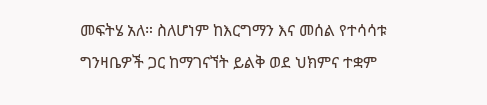መፍትሄ አለ። ስለሆነም ከእርግማን እና መሰል የተሳሳቱ ግንዛቤዎች ጋር ከማገናኘት ይልቅ ወደ ህክምና ተቋም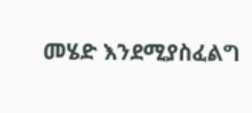መሄድ እንደሚያስፈልግ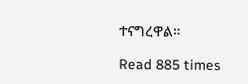ተናግረዋል።

Read 885 times